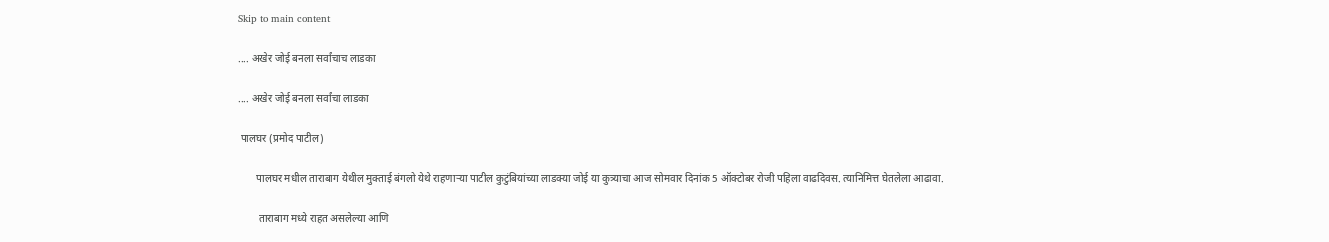Skip to main content

.... अखेर जोई बनला सर्वांचाच लाडका

.... अखेर जोई बनला सर्वांचा लाडका

 पालघर (प्रमोद पाटील)

       पालघर मधील ताराबाग येथील मुक्ताई बंगलो येथे राहणाऱ्या पाटील कुटुंबियांच्या लाडक्या जोई या कुत्र्याचा आज सोमवार दिनांक 5 ऑक्टोबर रोजी पहिला वाढदिवस. त्यानिमित्त घेतलेला आढावा.

        ताराबाग मध्ये राहत असलेल्या आणि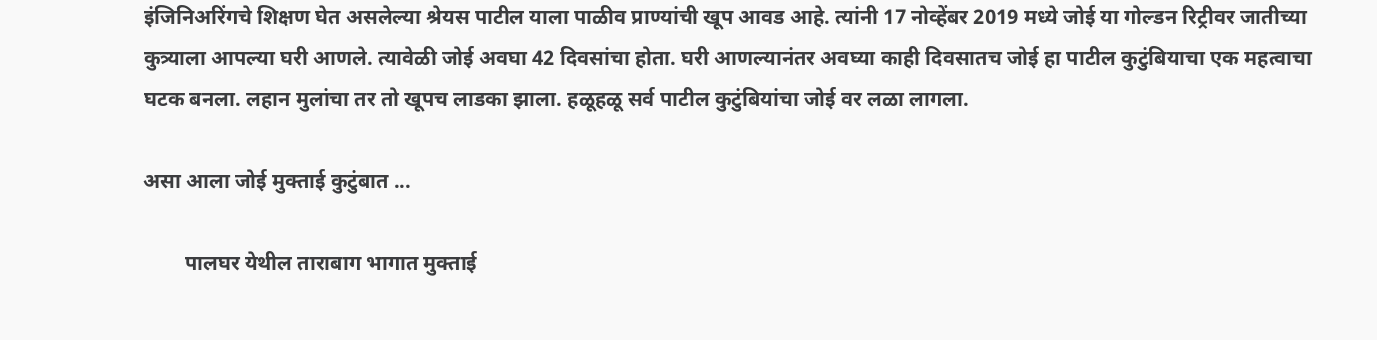इंजिनिअरिंगचे शिक्षण घेत असलेल्या श्रेयस पाटील याला पाळीव प्राण्यांची खूप आवड आहे. त्यांनी 17 नोव्हेंबर 2019 मध्ये जोई या गोल्डन रिट्रीवर जातीच्या कुत्र्याला आपल्या घरी आणले. त्यावेळी जोई अवघा 42 दिवसांचा होता. घरी आणल्यानंतर अवघ्या काही दिवसातच जोई हा पाटील कुटुंबियाचा एक महत्वाचा घटक बनला. लहान मुलांचा तर तो खूपच लाडका झाला. हळूहळू सर्व पाटील कुटुंबियांचा जोई वर लळा लागला.

असा आला जोई मुक्ताई कुटुंबात ...

        पालघर येथील ताराबाग भागात मुक्ताई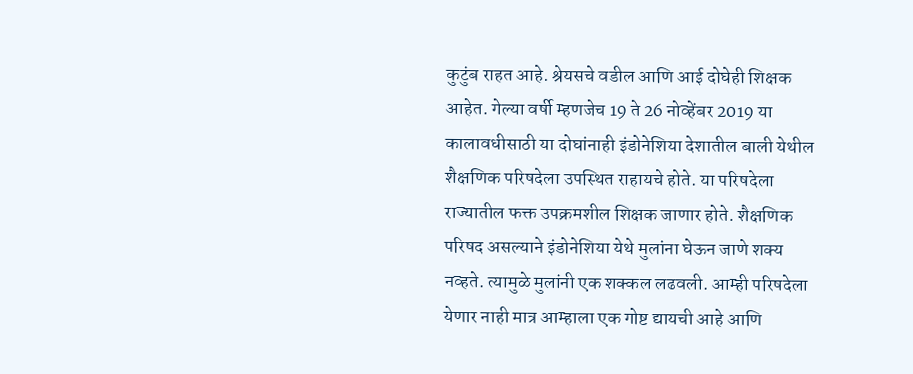कुटुंब राहत आहे. श्रेयसचे वडील आणि आई दोघेही शिक्षक आहेत. गेल्या वर्षी म्हणजेच 19 ते 26 नोव्हेंबर 2019 या कालावधीसाठी या दोघांनाही इंडोनेशिया देशातील बाली येथील शैक्षणिक परिषदेला उपस्थित राहायचे होते. या परिषदेला राज्यातील फक्त उपक्रमशील शिक्षक जाणार होते. शैक्षणिक परिषद असल्याने इंडोनेशिया येथे मुलांना घेऊन जाणे शक्य नव्हते. त्यामुळे मुलांनी एक शक्कल लढवली. आम्ही परिषदेला येणार नाही मात्र आम्हाला एक गोष्ट द्यायची आहे आणि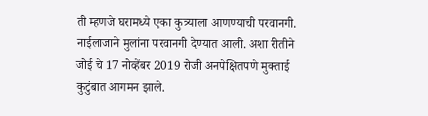ती म्हणजे घरामध्ये एका कुत्र्याला आणण्याची परवानगी. नाईलाजाने मुलांना परवानगी देण्यात आली. अशा रीतीने जोई चे 17 नोव्हेंबर 2019 रोजी अनपेक्षितपणे मुक्ताई कुटुंबात आगमन झाले.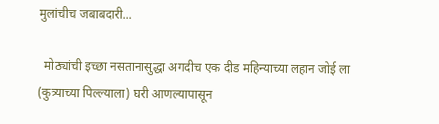मुलांचीच जबाबदारी...

  मोठ्यांची इच्छा नसतानासुद्धा अगदीच एक दीड महिन्याच्या लहान जोई ला (कुत्र्याच्या पिल्ल्याला) घरी आणल्यापासून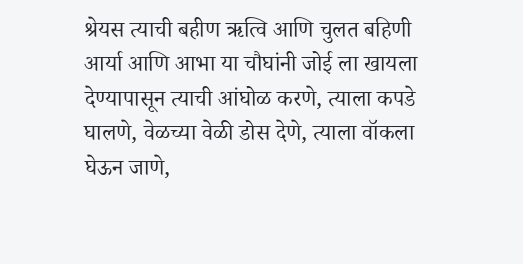श्रेयस त्याची बहीण ऋत्वि आणि चुलत बहिणी आर्या आणि आभा या चौघांनी जोई ला खायला देण्यापासून त्याची आंघोळ करणे, त्याला कपडे घालणे, वेळच्या वेळी डोस देणे, त्याला वॉकला घेऊन जाणे,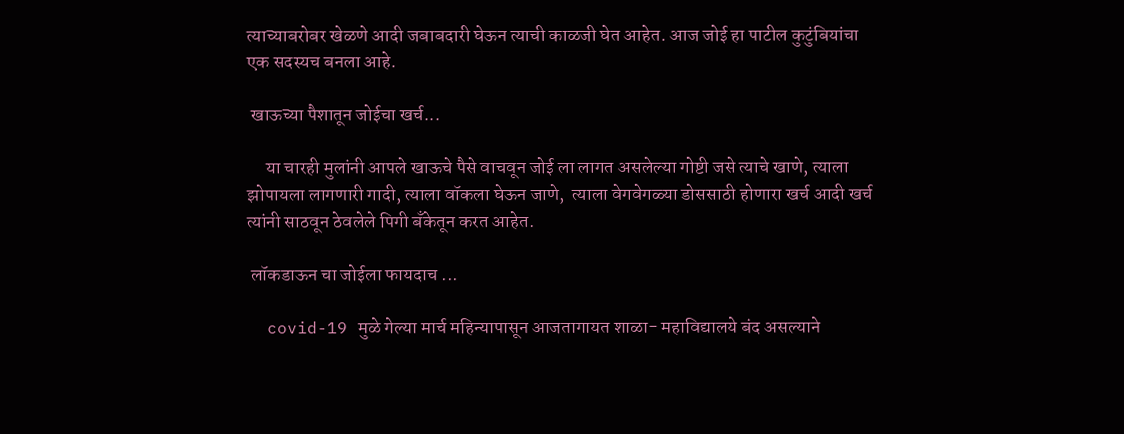त्याच्याबरोबर खेळणे आदी जबाबदारी घेऊन त्याची काळजी घेत आहेत. आज जोई हा पाटील कुटुंबियांचा एक सदस्यच बनला आहे.

 खाऊच्या पैशातून जोईचा खर्च...

     या चारही मुलांनी आपले खाऊचे पैसे वाचवून जोई ला लागत असलेल्या गोष्टी जसे त्याचे खाणे, त्याला झोपायला लागणारी गादी, त्याला वॉकला घेऊन जाणे,  त्याला वेगवेगळ्या डोससाठी होणारा खर्च आदी खर्च त्यांनी साठवून ठेवलेले पिगी बँकेतून करत आहेत.

 लॉकडाऊन चा जोईला फायदाच ...

  covid-19 मुळे गेल्या मार्च महिन्यापासून आजतागायत शाळा- महाविद्यालये बंद असल्याने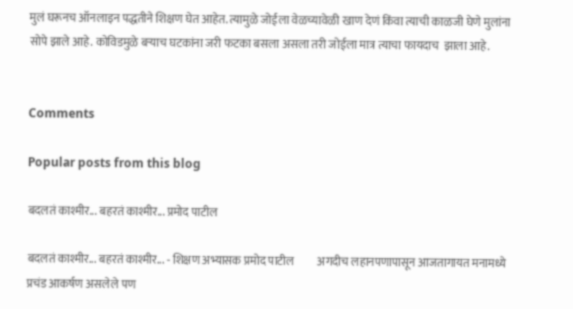मुलं घरूनच ऑनलाइन पद्धतीने शिक्षण घेत आहेत. त्यामुळे जोईला वेळच्यावेळी खाण देणं किंवा त्याची काळजी घेणे मुलांना सोपे झाले आहे. कोविडमुळे बऱ्याच घटकांना जरी फटका बसला असला तरी जोईला मात्र त्याचा फायदाच  झाला आहे.


Comments

Popular posts from this blog

बदलतं काश्मीर... बहरतं काश्मीर... प्रमोद पाटील

बदलतं काश्मीर... बहरतं काश्मीर... - शिक्षण अभ्यासक प्रमोद पाटील          अगदीच लहानपणापासून आजतागायत मनामध्ये प्रचंड आकर्षण असलेले पण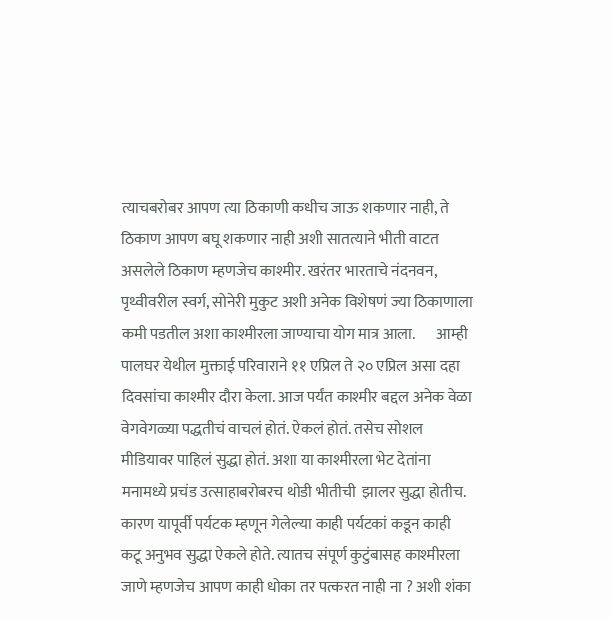त्याचबरोबर आपण त्या ठिकाणी कधीच जाऊ शकणार नाही, ते ठिकाण आपण बघू शकणार नाही अशी सातत्याने भीती वाटत असलेले ठिकाण म्हणजेच काश्मीर. खरंतर भारताचे नंदनवन, पृथ्वीवरील स्वर्ग, सोनेरी मुकुट अशी अनेक विशेषणं ज्या ठिकाणाला कमी पडतील अशा काश्मीरला जाण्याचा योग मात्र आला.       आम्ही पालघर येथील मुक्ताई परिवाराने ११ एप्रिल ते २० एप्रिल असा दहा दिवसांचा काश्मीर दौरा केला. आज पर्यंत काश्मीर बद्दल अनेक वेळा वेगवेगळ्या पद्धतीचं वाचलं होतं. ऐकलं होतं. तसेच सोशल मीडियावर पाहिलं सुद्धा होतं. अशा या काश्मीरला भेट देतांना मनामध्ये प्रचंड उत्साहाबरोबरच थोडी भीतीची  झालर सुद्धा होतीच. कारण यापूर्वी पर्यटक म्हणून गेलेल्या काही पर्यटकां कडून काही कटू अनुभव सुद्धा ऐकले होते. त्यातच संपूर्ण कुटुंबासह काश्मीरला जाणे म्हणजेच आपण काही धोका तर पत्करत नाही ना ? अशी शंका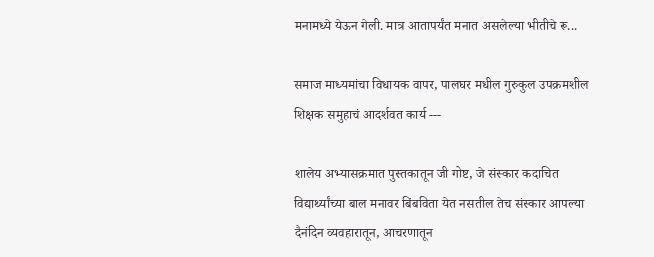मनामध्ये येऊन गेली. मात्र आतापर्यंत मनात असलेल्या भीतीचे रू...

समाज माध्यमांचा विधायक वापर, पालघर मधील गुरुकुल उपक्रमशील शिक्षक समुहाचं आदर्शवत कार्य ---

शालेय अभ्यासक्रमात पुस्तकातून जी गोष्ट, जे संस्कार कदाचित विद्यार्थ्यांच्या बाल मनावर बिंबविता येत नसतील तेच संस्कार आपल्या दैनंदिन व्यवहारातून, आचरणातून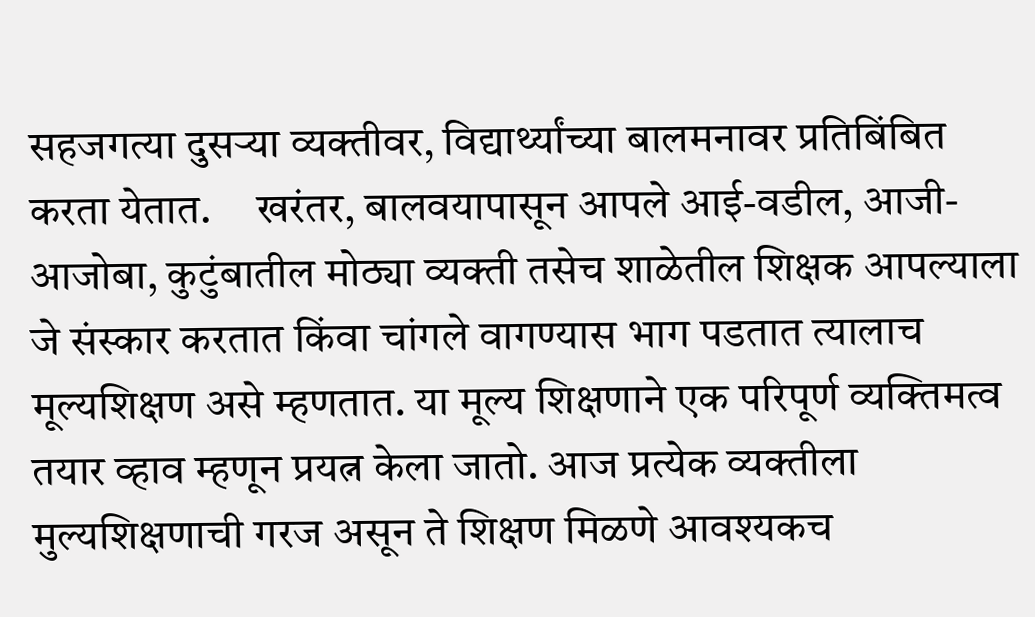सहजगत्या दुसऱ्या व्यक्तीवर, विद्यार्थ्यांच्या बालमनावर प्रतिबिंबित करता येतात.     खरंतर, बालवयापासून आपले आई-वडील, आजी-आजोबा, कुटुंबातील मोठ्या व्यक्ती तसेच शाळेतील शिक्षक आपल्याला जे संस्कार करतात किंवा चांगले वागण्यास भाग पडतात त्यालाच मूल्यशिक्षण असे म्हणतात. या मूल्य शिक्षणाने एक परिपूर्ण व्यक्तिमत्व तयार व्हाव म्हणून प्रयत्न केला जातो. आज प्रत्येक व्यक्तीला मुल्यशिक्षणाची गरज असून ते शिक्षण मिळणे आवश्यकच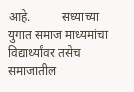आहे.          सध्याच्या युगात समाज माध्यमांचा विद्यार्थ्यांवर तसेच समाजातील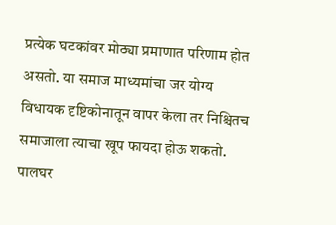प्रत्येक घटकांवर मोठ्या प्रमाणात परिणाम होत असतो. या समाज माध्यमांचा जर योग्य विधायक दृष्टिकोनातून वापर केला तर निश्चितच समाजाला त्याचा खूप फायदा होऊ शकतो.            पालघर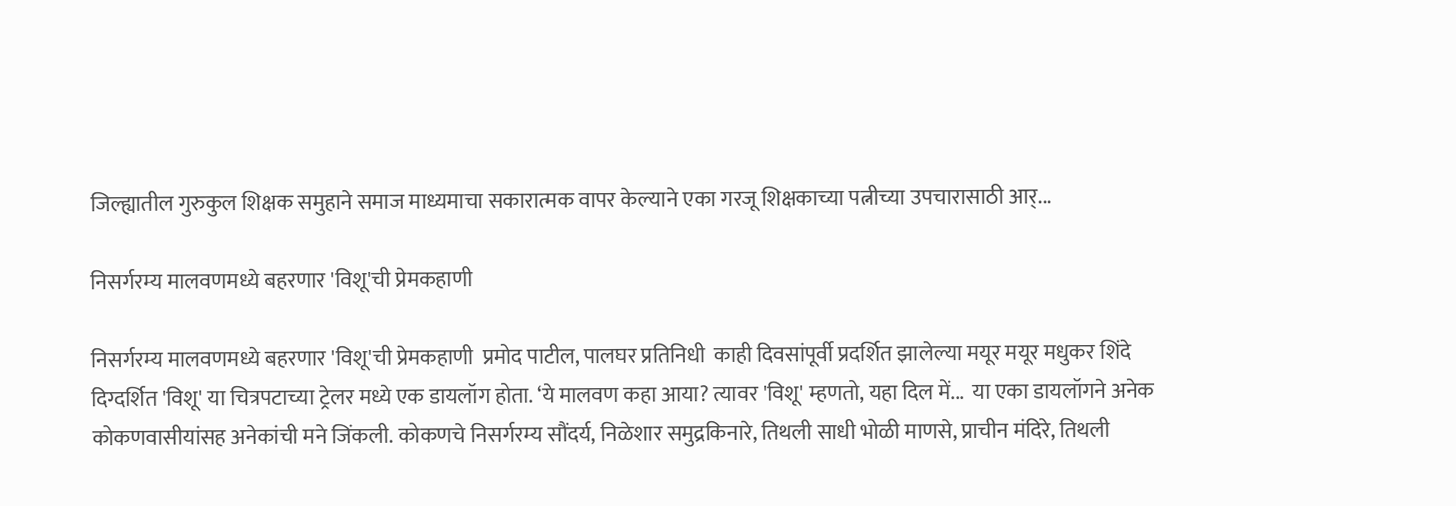जिल्ह्यातील गुरुकुल शिक्षक समुहाने समाज माध्यमाचा सकारात्मक वापर केल्याने एका गरजू शिक्षकाच्या पत्नीच्या उपचारासाठी आर्...

निसर्गरम्य मालवणमध्ये बहरणार 'विशू'ची प्रेमकहाणी

निसर्गरम्य मालवणमध्ये बहरणार 'विशू'ची प्रेमकहाणी  प्रमोद पाटील, पालघर प्रतिनिधी  काही दिवसांपूर्वी प्रदर्शित झालेल्या मयूर मयूर मधुकर शिंदे दिग्दर्शित 'विशू' या चित्रपटाच्या ट्रेलर मध्ये एक डायलॉग होता. ‘ये मालवण कहा आया? त्यावर 'विशू' म्हणतो, यहा दिल में...  या एका डायलॉगने अनेक कोकणवासीयांसह अनेकांची मने जिंकली. कोकणचे निसर्गरम्य सौंदर्य, निळेशार समुद्रकिनारे, तिथली साधी भोळी माणसे, प्राचीन मंदिरे, तिथली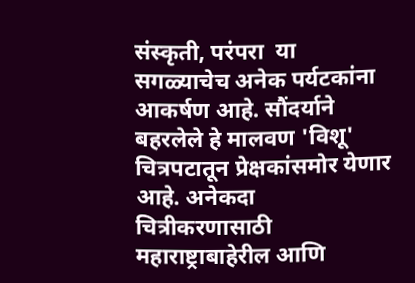संस्कृती, परंपरा  या सगळ्याचेच अनेक पर्यटकांना आकर्षण आहे. सौंदर्याने बहरलेले हे मालवण 'विशू' चित्रपटातून प्रेक्षकांसमोर येणार आहे. अनेकदा चित्रीकरणासाठी महाराष्ट्राबाहेरील आणि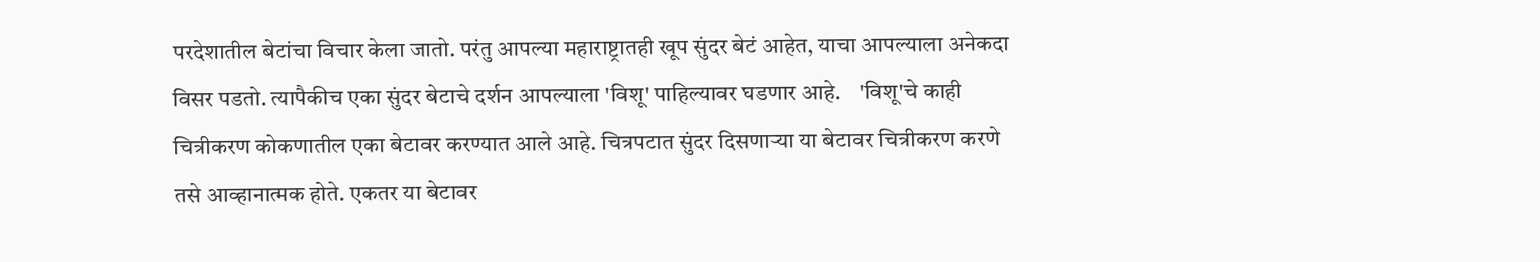परदेशातील बेटांचा विचार केला जातो. परंतु आपल्या महाराष्ट्रातही खूप सुंदर बेटं आहेत, याचा आपल्याला अनेकदा विसर पडतो. त्यापैकीच एका सुंदर बेटाचे दर्शन आपल्याला 'विशू' पाहिल्यावर घडणार आहे.    'विशू'चे काही चित्रीकरण कोकणातील एका बेटावर करण्यात आले आहे. चित्रपटात सुंदर दिसणाऱ्या या बेटावर चित्रीकरण करणे तसे आव्हानात्मक होते. एकतर या बेटावर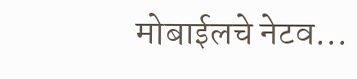मोबाईलचे नेटव...